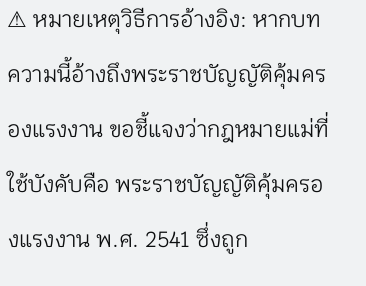⚠ หมายเหตุวิธีการอ้างอิง: หากบทความนี้อ้างถึงพระราชบัญญัติคุ้มครองแรงงาน ขอชี้แจงว่ากฎหมายแม่ที่ใช้บังคับคือ พระราชบัญญัติคุ้มครองแรงงาน พ.ศ. 2541 ซึ่งถูก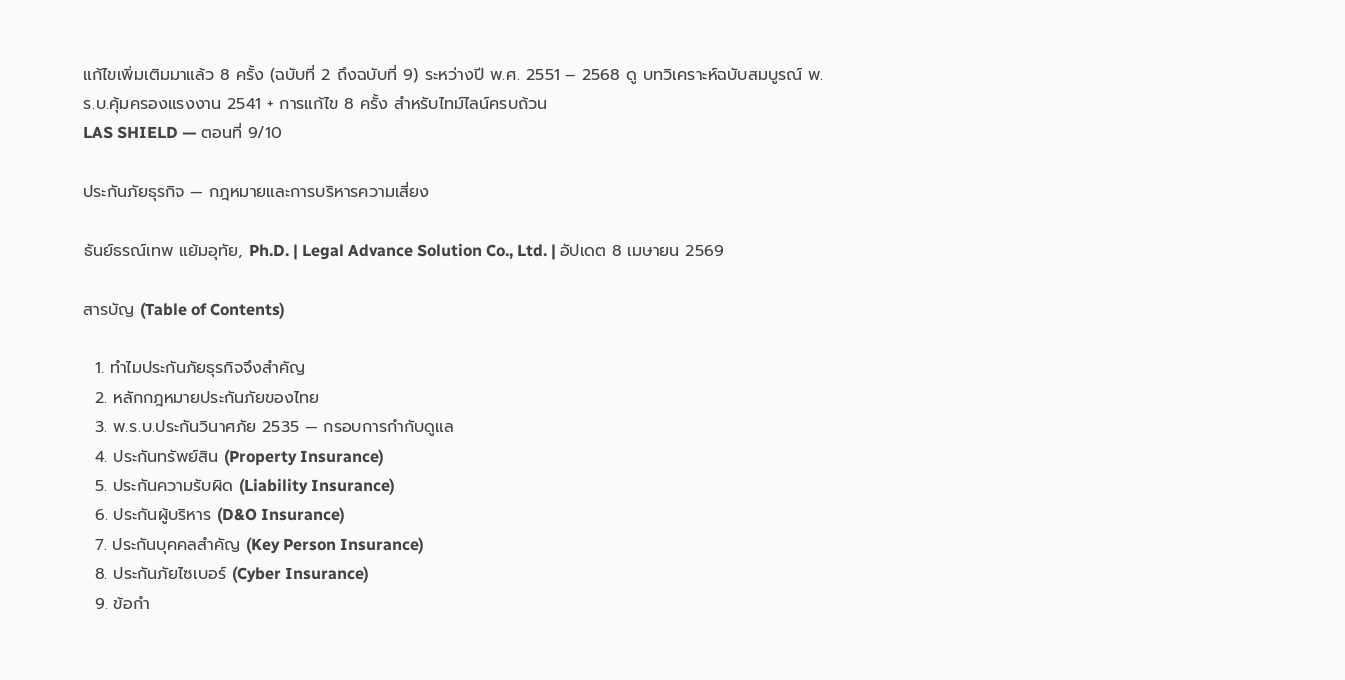แก้ไขเพิ่มเติมมาแล้ว 8 ครั้ง (ฉบับที่ 2 ถึงฉบับที่ 9) ระหว่างปี พ.ศ. 2551 – 2568 ดู บทวิเคราะห์ฉบับสมบูรณ์ พ.ร.บ.คุ้มครองแรงงาน 2541 + การแก้ไข 8 ครั้ง สำหรับไทม์ไลน์ครบถ้วน
LAS SHIELD — ตอนที่ 9/10

ประกันภัยธุรกิจ — กฎหมายและการบริหารความเสี่ยง

ธันย์ธรณ์เทพ แย้มอุทัย, Ph.D. | Legal Advance Solution Co., Ltd. | อัปเดต 8 เมษายน 2569

สารบัญ (Table of Contents)

  1. ทำไมประกันภัยธุรกิจจึงสำคัญ
  2. หลักกฎหมายประกันภัยของไทย
  3. พ.ร.บ.ประกันวินาศภัย 2535 — กรอบการกำกับดูแล
  4. ประกันทรัพย์สิน (Property Insurance)
  5. ประกันความรับผิด (Liability Insurance)
  6. ประกันผู้บริหาร (D&O Insurance)
  7. ประกันบุคคลสำคัญ (Key Person Insurance)
  8. ประกันภัยไซเบอร์ (Cyber Insurance)
  9. ข้อกำ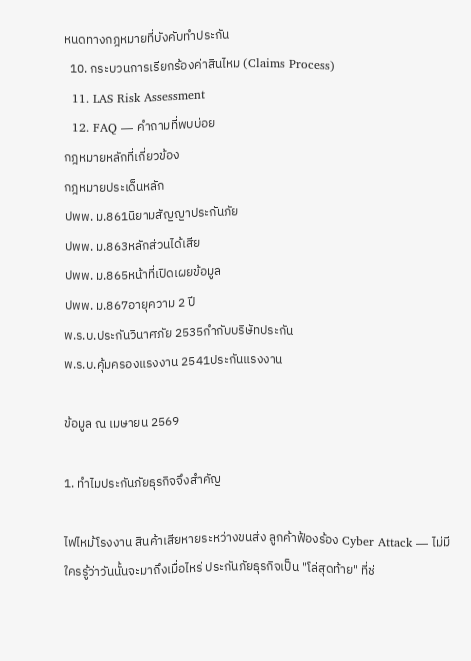หนดทางกฎหมายที่บังคับทำประกัน
  10. กระบวนการเรียกร้องค่าสินไหม (Claims Process)
  11. LAS Risk Assessment
  12. FAQ — คำถามที่พบบ่อย
กฎหมายหลักที่เกี่ยวข้อง
กฎหมายประเด็นหลัก
ปพพ. ม.861นิยามสัญญาประกันภัย
ปพพ. ม.863หลักส่วนได้เสีย
ปพพ. ม.865หน้าที่เปิดเผยข้อมูล
ปพพ. ม.867อายุความ 2 ปี
พ.ร.บ.ประกันวินาศภัย 2535กำกับบริษัทประกัน
พ.ร.บ.คุ้มครองแรงงาน 2541ประกันแรงงาน

ข้อมูล ณ เมษายน 2569

1. ทำไมประกันภัยธุรกิจจึงสำคัญ

ไฟไหม้โรงงาน สินค้าเสียหายระหว่างขนส่ง ลูกค้าฟ้องร้อง Cyber Attack — ไม่มีใครรู้ว่าวันนั้นจะมาถึงเมื่อไหร่ ประกันภัยธุรกิจเป็น "โล่สุดท้าย" ที่ช่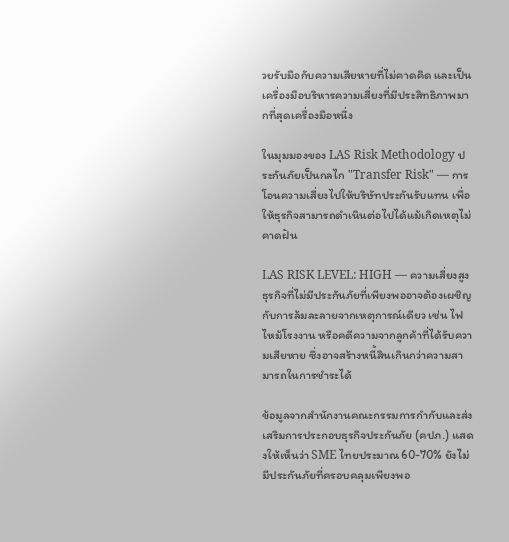วยรับมือกับความเสียหายที่ไม่คาดคิด และเป็นเครื่องมือบริหารความเสี่ยงที่มีประสิทธิภาพมากที่สุดเครื่องมือหนึ่ง

ในมุมมองของ LAS Risk Methodology ประกันภัยเป็นกลไก "Transfer Risk" — การโอนความเสี่ยงไปให้บริษัทประกันรับแทน เพื่อให้ธุรกิจสามารถดำเนินต่อไปได้แม้เกิดเหตุไม่คาดฝัน

LAS RISK LEVEL: HIGH — ความเสี่ยงสูง
ธุรกิจที่ไม่มีประกันภัยที่เพียงพออาจต้องเผชิญกับการล้มละลายจากเหตุการณ์เดียว เช่น ไฟไหม้โรงงาน หรือคดีความจากลูกค้าที่ได้รับความเสียหาย ซึ่งอาจสร้างหนี้สินเกินกว่าความสามารถในการชำระได้

ข้อมูลจากสำนักงานคณะกรรมการกำกับและส่งเสริมการประกอบธุรกิจประกันภัย (คปภ.) แสดงให้เห็นว่า SME ไทยประมาณ 60-70% ยังไม่มีประกันภัยที่ครอบคลุมเพียงพอ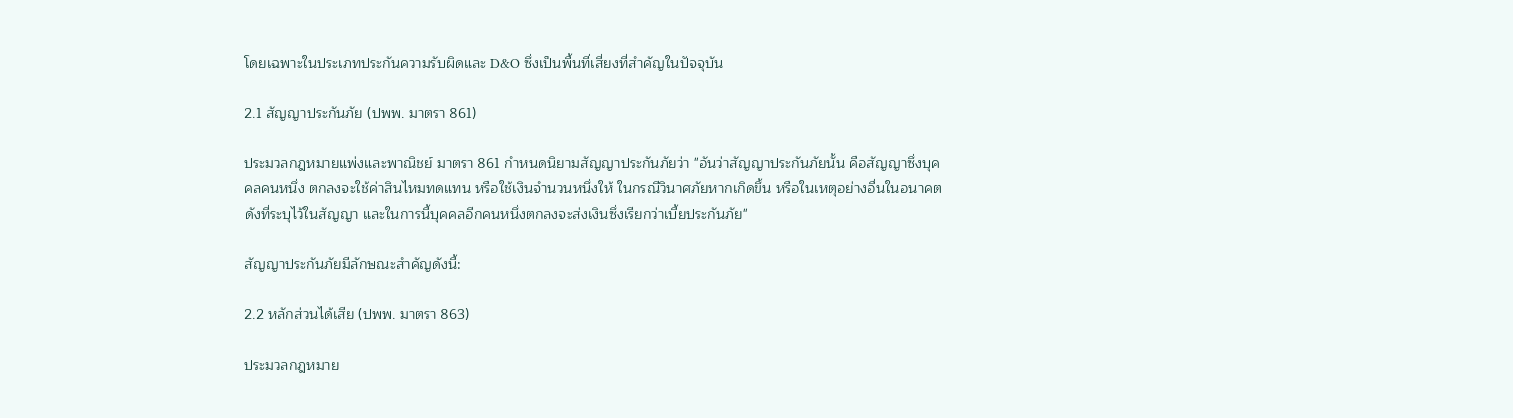โดยเฉพาะในประเภทประกันความรับผิดและ D&O ซึ่งเป็นพื้นที่เสี่ยงที่สำคัญในปัจจุบัน

2.1 สัญญาประกันภัย (ปพพ. มาตรา 861)

ประมวลกฎหมายแพ่งและพาณิชย์ มาตรา 861 กำหนดนิยามสัญญาประกันภัยว่า "อันว่าสัญญาประกันภัยนั้น คือสัญญาซึ่งบุคคลคนหนึ่ง ตกลงจะใช้ค่าสินไหมทดแทน หรือใช้เงินจำนวนหนึ่งให้ ในกรณีวินาศภัยหากเกิดขึ้น หรือในเหตุอย่างอื่นในอนาคตดังที่ระบุไว้ในสัญญา และในการนี้บุคคลอีกคนหนึ่งตกลงจะส่งเงินซึ่งเรียกว่าเบี้ยประกันภัย"

สัญญาประกันภัยมีลักษณะสำคัญดังนี้:

2.2 หลักส่วนได้เสีย (ปพพ. มาตรา 863)

ประมวลกฎหมาย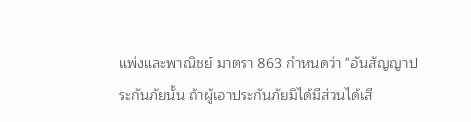แพ่งและพาณิชย์ มาตรา 863 กำหนดว่า "อันสัญญาประกันภัยนั้น ถ้าผู้เอาประกันภัยมิได้มีส่วนได้เสี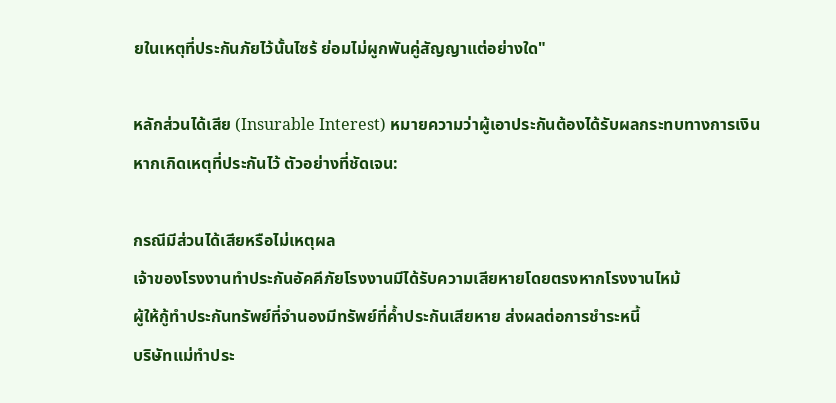ยในเหตุที่ประกันภัยไว้นั้นไซร้ ย่อมไม่ผูกพันคู่สัญญาแต่อย่างใด"

หลักส่วนได้เสีย (Insurable Interest) หมายความว่าผู้เอาประกันต้องได้รับผลกระทบทางการเงินหากเกิดเหตุที่ประกันไว้ ตัวอย่างที่ชัดเจน:

กรณีมีส่วนได้เสียหรือไม่เหตุผล
เจ้าของโรงงานทำประกันอัคคีภัยโรงงานมีได้รับความเสียหายโดยตรงหากโรงงานไหม้
ผู้ให้กู้ทำประกันทรัพย์ที่จำนองมีทรัพย์ที่ค้ำประกันเสียหาย ส่งผลต่อการชำระหนี้
บริษัทแม่ทำประ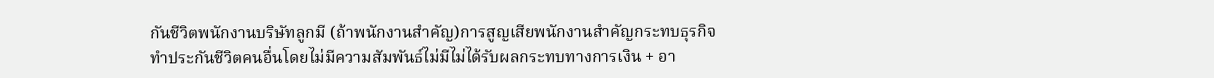กันชีวิตพนักงานบริษัทลูกมี (ถ้าพนักงานสำคัญ)การสูญเสียพนักงานสำคัญกระทบธุรกิจ
ทำประกันชีวิตคนอื่นโดยไม่มีความสัมพันธ์ไม่มีไม่ได้รับผลกระทบทางการเงิน + อา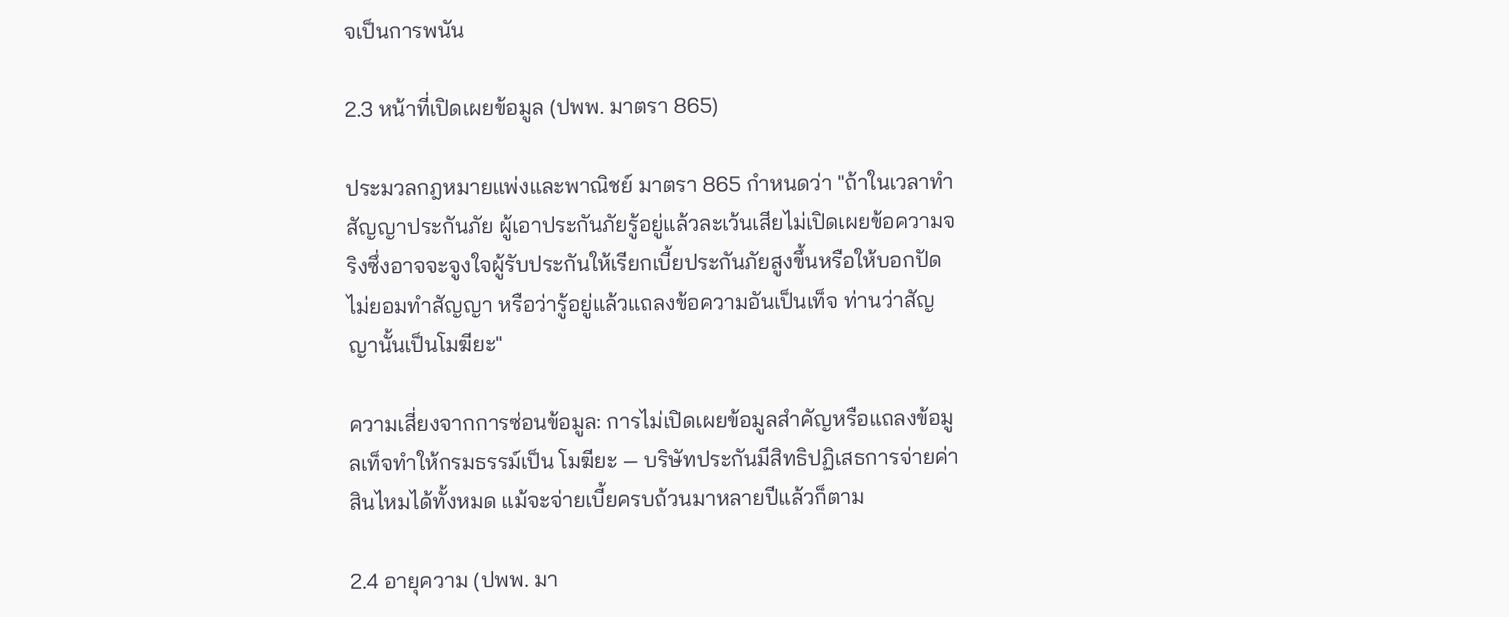จเป็นการพนัน

2.3 หน้าที่เปิดเผยข้อมูล (ปพพ. มาตรา 865)

ประมวลกฎหมายแพ่งและพาณิชย์ มาตรา 865 กำหนดว่า "ถ้าในเวลาทำสัญญาประกันภัย ผู้เอาประกันภัยรู้อยู่แล้วละเว้นเสียไม่เปิดเผยข้อความจริงซึ่งอาจจะจูงใจผู้รับประกันให้เรียกเบี้ยประกันภัยสูงขึ้นหรือให้บอกปัดไม่ยอมทำสัญญา หรือว่ารู้อยู่แล้วแถลงข้อความอันเป็นเท็จ ท่านว่าสัญญานั้นเป็นโมฆียะ"

ความเสี่ยงจากการซ่อนข้อมูล: การไม่เปิดเผยข้อมูลสำคัญหรือแถลงข้อมูลเท็จทำให้กรมธรรม์เป็น โมฆียะ — บริษัทประกันมีสิทธิปฏิเสธการจ่ายค่าสินไหมได้ทั้งหมด แม้จะจ่ายเบี้ยครบถ้วนมาหลายปีแล้วก็ตาม

2.4 อายุความ (ปพพ. มา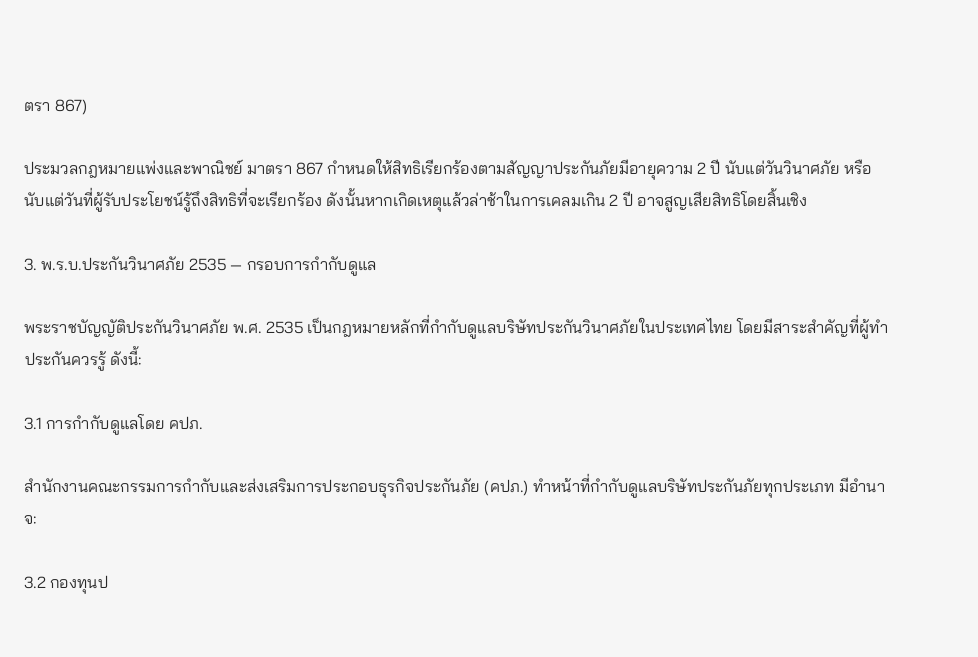ตรา 867)

ประมวลกฎหมายแพ่งและพาณิชย์ มาตรา 867 กำหนดให้สิทธิเรียกร้องตามสัญญาประกันภัยมีอายุความ 2 ปี นับแต่วันวินาศภัย หรือนับแต่วันที่ผู้รับประโยชน์รู้ถึงสิทธิที่จะเรียกร้อง ดังนั้นหากเกิดเหตุแล้วล่าช้าในการเคลมเกิน 2 ปี อาจสูญเสียสิทธิโดยสิ้นเชิง

3. พ.ร.บ.ประกันวินาศภัย 2535 — กรอบการกำกับดูแล

พระราชบัญญัติประกันวินาศภัย พ.ศ. 2535 เป็นกฎหมายหลักที่กำกับดูแลบริษัทประกันวินาศภัยในประเทศไทย โดยมีสาระสำคัญที่ผู้ทำประกันควรรู้ ดังนี้:

3.1 การกำกับดูแลโดย คปภ.

สำนักงานคณะกรรมการกำกับและส่งเสริมการประกอบธุรกิจประกันภัย (คปภ.) ทำหน้าที่กำกับดูแลบริษัทประกันภัยทุกประเภท มีอำนาจ:

3.2 กองทุนป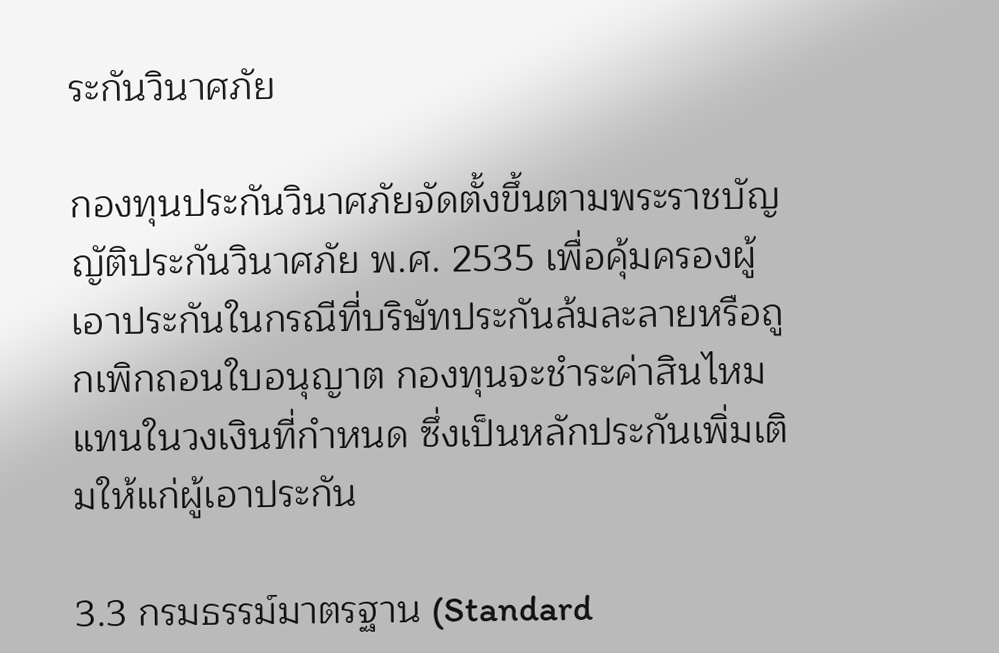ระกันวินาศภัย

กองทุนประกันวินาศภัยจัดตั้งขึ้นตามพระราชบัญญัติประกันวินาศภัย พ.ศ. 2535 เพื่อคุ้มครองผู้เอาประกันในกรณีที่บริษัทประกันล้มละลายหรือถูกเพิกถอนใบอนุญาต กองทุนจะชำระค่าสินไหมแทนในวงเงินที่กำหนด ซึ่งเป็นหลักประกันเพิ่มเติมให้แก่ผู้เอาประกัน

3.3 กรมธรรม์มาตรฐาน (Standard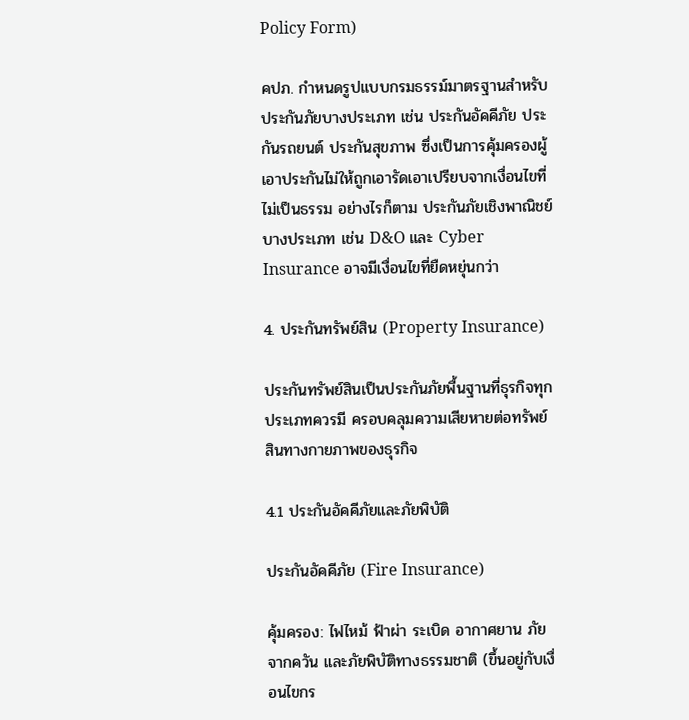Policy Form)

คปภ. กำหนดรูปแบบกรมธรรม์มาตรฐานสำหรับประกันภัยบางประเภท เช่น ประกันอัคคีภัย ประกันรถยนต์ ประกันสุขภาพ ซึ่งเป็นการคุ้มครองผู้เอาประกันไม่ให้ถูกเอารัดเอาเปรียบจากเงื่อนไขที่ไม่เป็นธรรม อย่างไรก็ตาม ประกันภัยเชิงพาณิชย์บางประเภท เช่น D&O และ Cyber Insurance อาจมีเงื่อนไขที่ยืดหยุ่นกว่า

4. ประกันทรัพย์สิน (Property Insurance)

ประกันทรัพย์สินเป็นประกันภัยพื้นฐานที่ธุรกิจทุกประเภทควรมี ครอบคลุมความเสียหายต่อทรัพย์สินทางกายภาพของธุรกิจ

4.1 ประกันอัคคีภัยและภัยพิบัติ

ประกันอัคคีภัย (Fire Insurance)

คุ้มครอง: ไฟไหม้ ฟ้าผ่า ระเบิด อากาศยาน ภัยจากควัน และภัยพิบัติทางธรรมชาติ (ขึ้นอยู่กับเงื่อนไขกร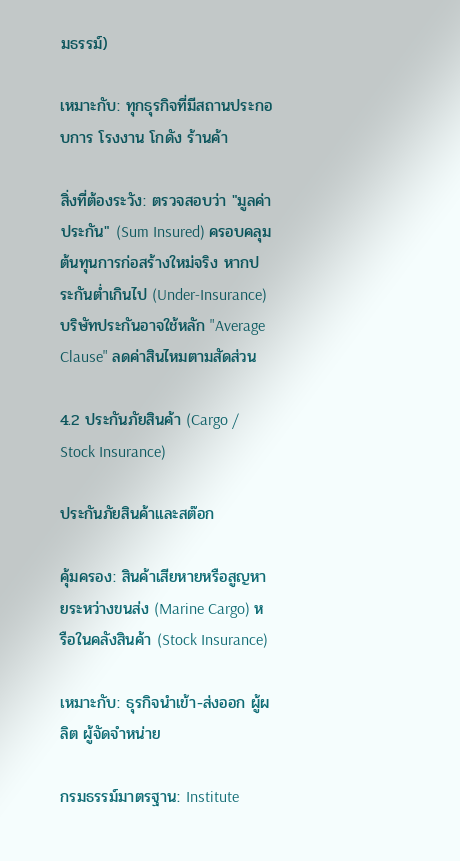มธรรม์)

เหมาะกับ: ทุกธุรกิจที่มีสถานประกอบการ โรงงาน โกดัง ร้านค้า

สิ่งที่ต้องระวัง: ตรวจสอบว่า "มูลค่าประกัน" (Sum Insured) ครอบคลุมต้นทุนการก่อสร้างใหม่จริง หากประกันต่ำเกินไป (Under-Insurance) บริษัทประกันอาจใช้หลัก "Average Clause" ลดค่าสินไหมตามสัดส่วน

4.2 ประกันภัยสินค้า (Cargo / Stock Insurance)

ประกันภัยสินค้าและสต๊อก

คุ้มครอง: สินค้าเสียหายหรือสูญหายระหว่างขนส่ง (Marine Cargo) หรือในคลังสินค้า (Stock Insurance)

เหมาะกับ: ธุรกิจนำเข้า-ส่งออก ผู้ผลิต ผู้จัดจำหน่าย

กรมธรรม์มาตรฐาน: Institute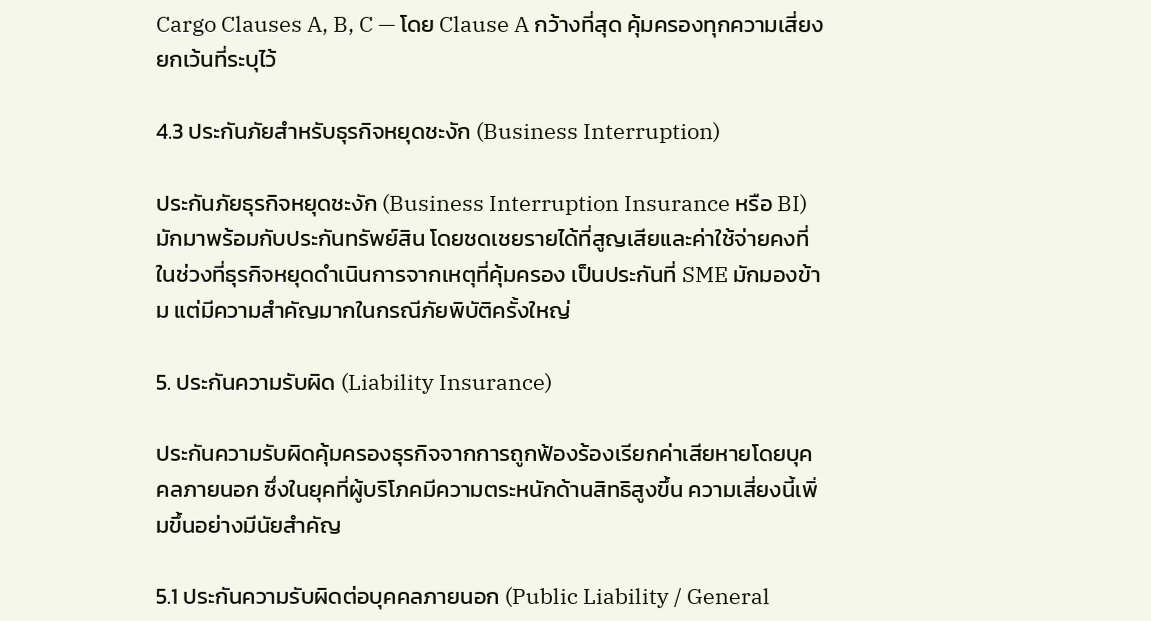Cargo Clauses A, B, C — โดย Clause A กว้างที่สุด คุ้มครองทุกความเสี่ยงยกเว้นที่ระบุไว้

4.3 ประกันภัยสำหรับธุรกิจหยุดชะงัก (Business Interruption)

ประกันภัยธุรกิจหยุดชะงัก (Business Interruption Insurance หรือ BI) มักมาพร้อมกับประกันทรัพย์สิน โดยชดเชยรายได้ที่สูญเสียและค่าใช้จ่ายคงที่ในช่วงที่ธุรกิจหยุดดำเนินการจากเหตุที่คุ้มครอง เป็นประกันที่ SME มักมองข้าม แต่มีความสำคัญมากในกรณีภัยพิบัติครั้งใหญ่

5. ประกันความรับผิด (Liability Insurance)

ประกันความรับผิดคุ้มครองธุรกิจจากการถูกฟ้องร้องเรียกค่าเสียหายโดยบุคคลภายนอก ซึ่งในยุคที่ผู้บริโภคมีความตระหนักด้านสิทธิสูงขึ้น ความเสี่ยงนี้เพิ่มขึ้นอย่างมีนัยสำคัญ

5.1 ประกันความรับผิดต่อบุคคลภายนอก (Public Liability / General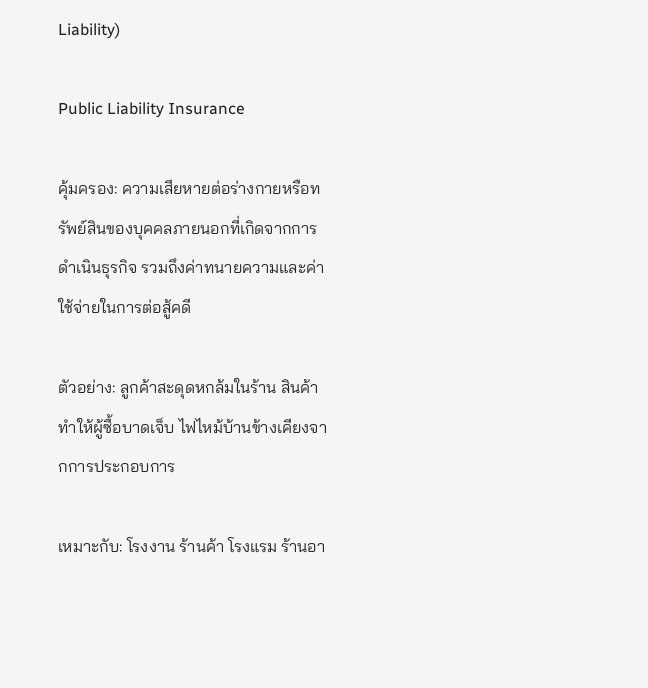Liability)

Public Liability Insurance

คุ้มครอง: ความเสียหายต่อร่างกายหรือทรัพย์สินของบุคคลภายนอกที่เกิดจากการดำเนินธุรกิจ รวมถึงค่าทนายความและค่าใช้จ่ายในการต่อสู้คดี

ตัวอย่าง: ลูกค้าสะดุดหกล้มในร้าน สินค้าทำให้ผู้ซื้อบาดเจ็บ ไฟไหม้บ้านข้างเคียงจากการประกอบการ

เหมาะกับ: โรงงาน ร้านค้า โรงแรม ร้านอา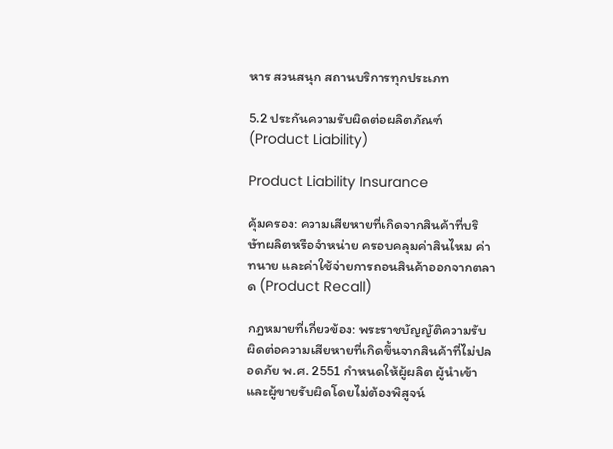หาร สวนสนุก สถานบริการทุกประเภท

5.2 ประกันความรับผิดต่อผลิตภัณฑ์ (Product Liability)

Product Liability Insurance

คุ้มครอง: ความเสียหายที่เกิดจากสินค้าที่บริษัทผลิตหรือจำหน่าย ครอบคลุมค่าสินไหม ค่าทนาย และค่าใช้จ่ายการถอนสินค้าออกจากตลาด (Product Recall)

กฎหมายที่เกี่ยวข้อง: พระราชบัญญัติความรับผิดต่อความเสียหายที่เกิดขึ้นจากสินค้าที่ไม่ปลอดภัย พ.ศ. 2551 กำหนดให้ผู้ผลิต ผู้นำเข้า และผู้ขายรับผิดโดยไม่ต้องพิสูจน์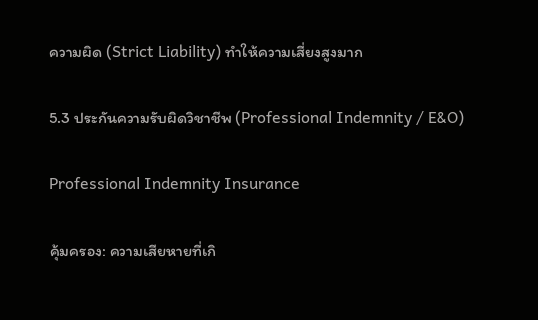ความผิด (Strict Liability) ทำให้ความเสี่ยงสูงมาก

5.3 ประกันความรับผิดวิชาชีพ (Professional Indemnity / E&O)

Professional Indemnity Insurance

คุ้มครอง: ความเสียหายที่เกิ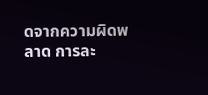ดจากความผิดพลาด การละ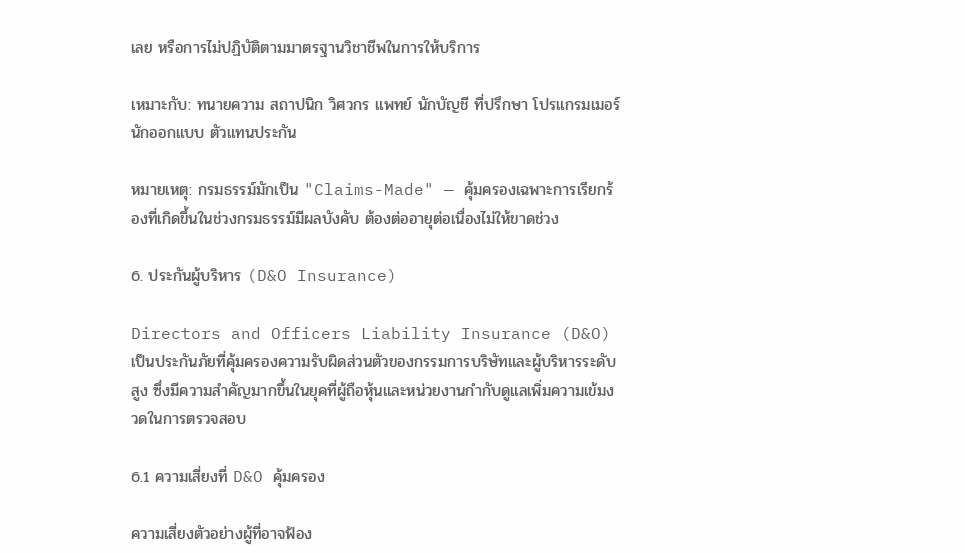เลย หรือการไม่ปฏิบัติตามมาตรฐานวิชาชีพในการให้บริการ

เหมาะกับ: ทนายความ สถาปนิก วิศวกร แพทย์ นักบัญชี ที่ปรึกษา โปรแกรมเมอร์ นักออกแบบ ตัวแทนประกัน

หมายเหตุ: กรมธรรม์มักเป็น "Claims-Made" — คุ้มครองเฉพาะการเรียกร้องที่เกิดขึ้นในช่วงกรมธรรม์มีผลบังคับ ต้องต่ออายุต่อเนื่องไม่ให้ขาดช่วง

6. ประกันผู้บริหาร (D&O Insurance)

Directors and Officers Liability Insurance (D&O) เป็นประกันภัยที่คุ้มครองความรับผิดส่วนตัวของกรรมการบริษัทและผู้บริหารระดับสูง ซึ่งมีความสำคัญมากขึ้นในยุคที่ผู้ถือหุ้นและหน่วยงานกำกับดูแลเพิ่มความเข้มงวดในการตรวจสอบ

6.1 ความเสี่ยงที่ D&O คุ้มครอง

ความเสี่ยงตัวอย่างผู้ที่อาจฟ้อง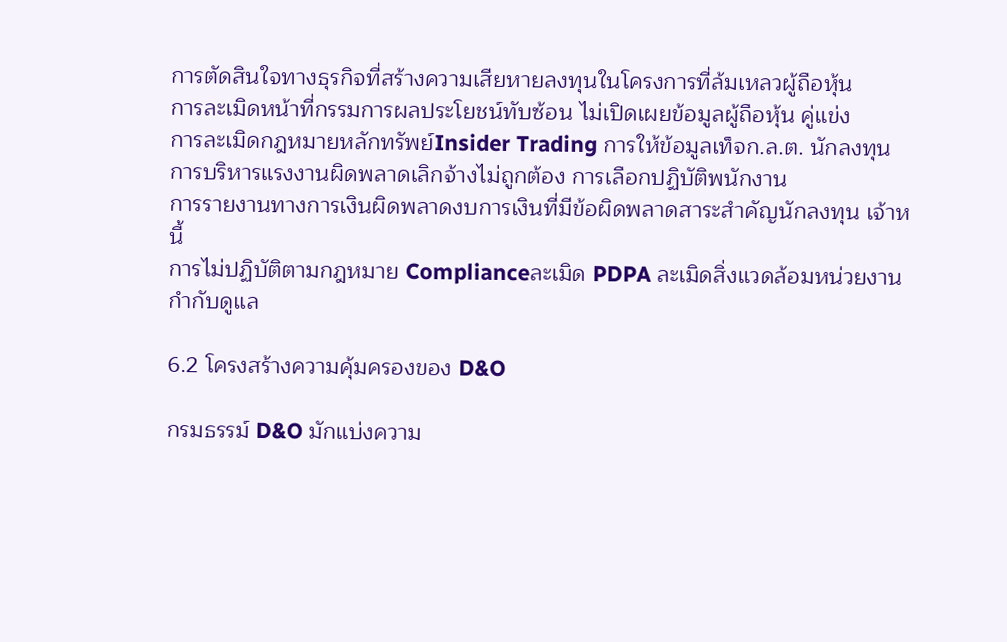การตัดสินใจทางธุรกิจที่สร้างความเสียหายลงทุนในโครงการที่ล้มเหลวผู้ถือหุ้น
การละเมิดหน้าที่กรรมการผลประโยชน์ทับซ้อน ไม่เปิดเผยข้อมูลผู้ถือหุ้น คู่แข่ง
การละเมิดกฎหมายหลักทรัพย์Insider Trading การให้ข้อมูลเท็จก.ล.ต. นักลงทุน
การบริหารแรงงานผิดพลาดเลิกจ้างไม่ถูกต้อง การเลือกปฏิบัติพนักงาน
การรายงานทางการเงินผิดพลาดงบการเงินที่มีข้อผิดพลาดสาระสำคัญนักลงทุน เจ้าหนี้
การไม่ปฏิบัติตามกฎหมาย Complianceละเมิด PDPA ละเมิดสิ่งแวดล้อมหน่วยงานกำกับดูแล

6.2 โครงสร้างความคุ้มครองของ D&O

กรมธรรม์ D&O มักแบ่งความ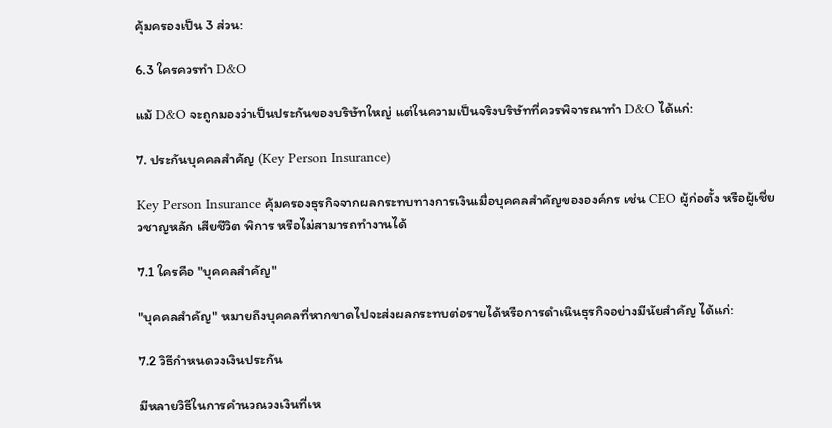คุ้มครองเป็น 3 ส่วน:

6.3 ใครควรทำ D&O

แม้ D&O จะถูกมองว่าเป็นประกันของบริษัทใหญ่ แต่ในความเป็นจริงบริษัทที่ควรพิจารณาทำ D&O ได้แก่:

7. ประกันบุคคลสำคัญ (Key Person Insurance)

Key Person Insurance คุ้มครองธุรกิจจากผลกระทบทางการเงินเมื่อบุคคลสำคัญขององค์กร เช่น CEO ผู้ก่อตั้ง หรือผู้เชี่ยวชาญหลัก เสียชีวิต พิการ หรือไม่สามารถทำงานได้

7.1 ใครคือ "บุคคลสำคัญ"

"บุคคลสำคัญ" หมายถึงบุคคลที่หากขาดไปจะส่งผลกระทบต่อรายได้หรือการดำเนินธุรกิจอย่างมีนัยสำคัญ ได้แก่:

7.2 วิธีกำหนดวงเงินประกัน

มีหลายวิธีในการคำนวณวงเงินที่เห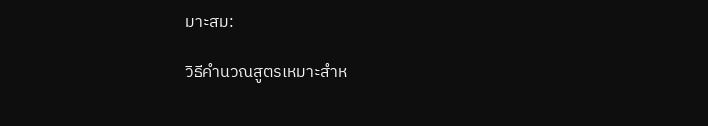มาะสม:

วิธีคำนวณสูตรเหมาะสำห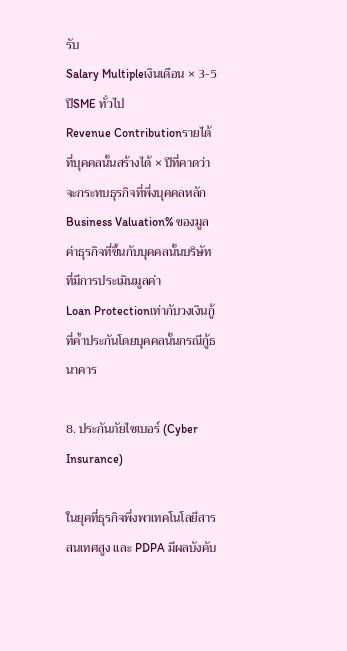รับ
Salary Multipleเงินเดือน × 3-5 ปีSME ทั่วไป
Revenue Contributionรายได้ที่บุคคลนั้นสร้างได้ × ปีที่คาดว่าจะกระทบธุรกิจที่พึ่งบุคคลหลัก
Business Valuation% ของมูลค่าธุรกิจที่ขึ้นกับบุคคลนั้นบริษัทที่มีการประเมินมูลค่า
Loan Protectionเท่ากับวงเงินกู้ที่ค้ำประกันโดยบุคคลนั้นกรณีกู้ธนาคาร

8. ประกันภัยไซเบอร์ (Cyber Insurance)

ในยุคที่ธุรกิจพึ่งพาเทคโนโลยีสารสนเทศสูง และ PDPA มีผลบังคับ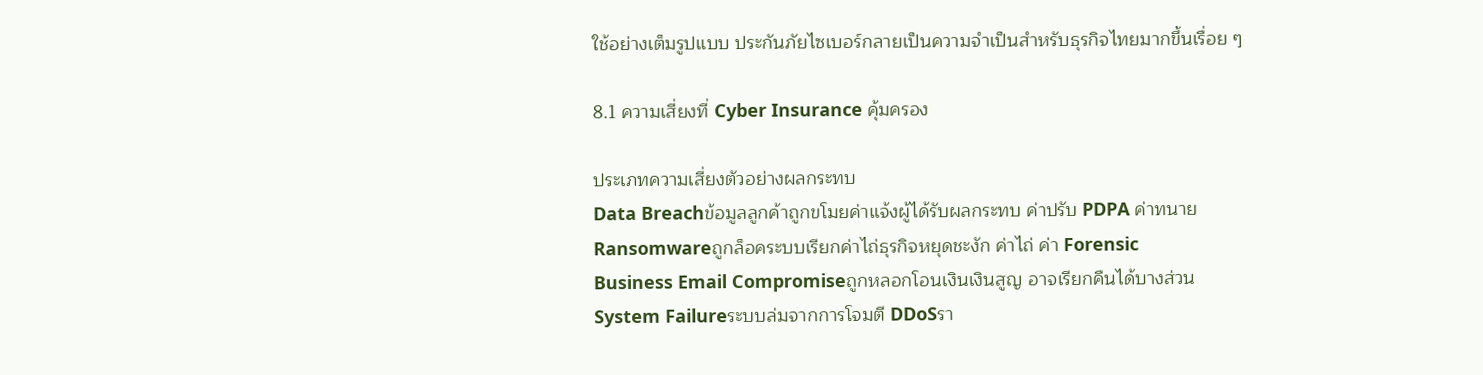ใช้อย่างเต็มรูปแบบ ประกันภัยไซเบอร์กลายเป็นความจำเป็นสำหรับธุรกิจไทยมากขึ้นเรื่อย ๆ

8.1 ความเสี่ยงที่ Cyber Insurance คุ้มครอง

ประเภทความเสี่ยงตัวอย่างผลกระทบ
Data Breachข้อมูลลูกค้าถูกขโมยค่าแจ้งผู้ได้รับผลกระทบ ค่าปรับ PDPA ค่าทนาย
Ransomwareถูกล็อคระบบเรียกค่าไถ่ธุรกิจหยุดชะงัก ค่าไถ่ ค่า Forensic
Business Email Compromiseถูกหลอกโอนเงินเงินสูญ อาจเรียกคืนได้บางส่วน
System Failureระบบล่มจากการโจมตี DDoSรา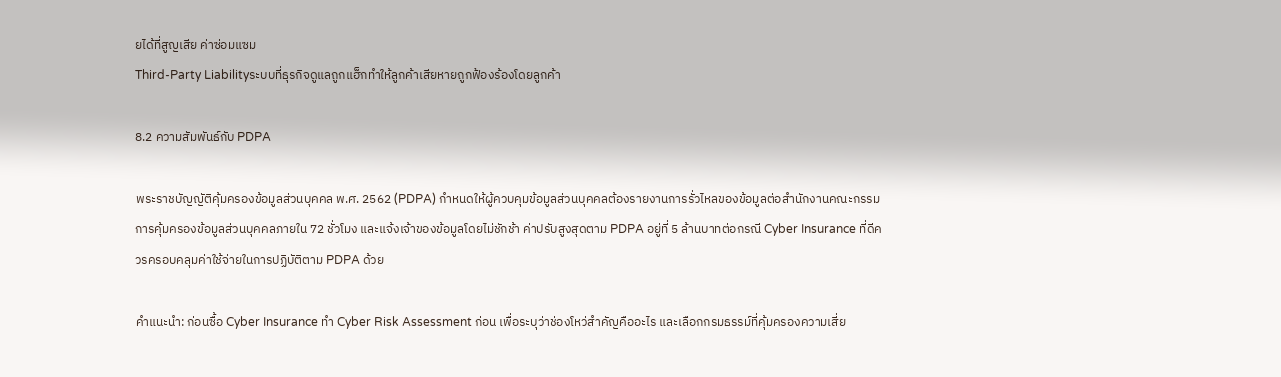ยได้ที่สูญเสีย ค่าซ่อมแซม
Third-Party Liabilityระบบที่ธุรกิจดูแลถูกแฮ็กทำให้ลูกค้าเสียหายถูกฟ้องร้องโดยลูกค้า

8.2 ความสัมพันธ์กับ PDPA

พระราชบัญญัติคุ้มครองข้อมูลส่วนบุคคล พ.ศ. 2562 (PDPA) กำหนดให้ผู้ควบคุมข้อมูลส่วนบุคคลต้องรายงานการรั่วไหลของข้อมูลต่อสำนักงานคณะกรรมการคุ้มครองข้อมูลส่วนบุคคลภายใน 72 ชั่วโมง และแจ้งเจ้าของข้อมูลโดยไม่ชักช้า ค่าปรับสูงสุดตาม PDPA อยู่ที่ 5 ล้านบาทต่อกรณี Cyber Insurance ที่ดีควรครอบคลุมค่าใช้จ่ายในการปฏิบัติตาม PDPA ด้วย

คำแนะนำ: ก่อนซื้อ Cyber Insurance ทำ Cyber Risk Assessment ก่อน เพื่อระบุว่าช่องโหว่สำคัญคืออะไร และเลือกกรมธรรม์ที่คุ้มครองความเสี่ย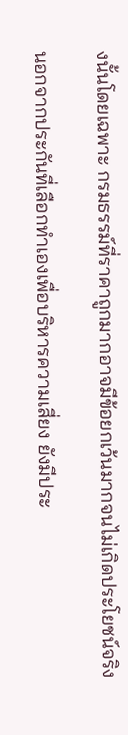งนั้นโดยเฉพาะ กรมธรรม์ที่ราคาถูกมากอาจมีข้อยกเว้นมากจนไม่เกิดประโยชน์จริง

นอกจากประกันที่เลือกทำเองเพื่อบริหารความเสี่ยง ยังมีประ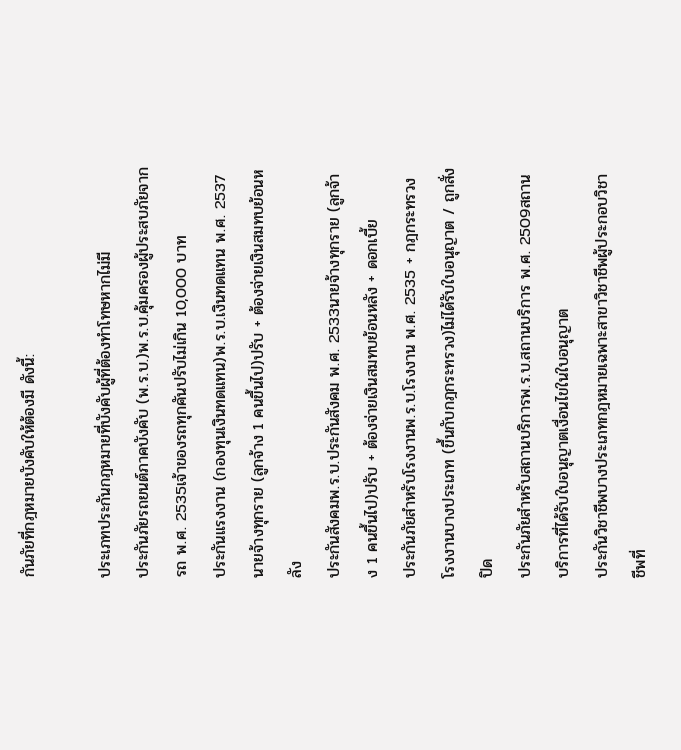กันภัยที่กฎหมายบังคับให้ต้องมี ดังนี้:

ประเภทประกันกฎหมายที่บังคับผู้ที่ต้องทำโทษหากไม่มี
ประกันภัยรถยนต์ภาคบังคับ (พ.ร.บ.)พ.ร.บ.คุ้มครองผู้ประสบภัยจากรถ พ.ศ. 2535เจ้าของรถทุกคันปรับไม่เกิน 10,000 บาท
ประกันแรงงาน (กองทุนเงินทดแทน)พ.ร.บ.เงินทดแทน พ.ศ. 2537นายจ้างทุกราย (ลูกจ้าง 1 คนขึ้นไป)ปรับ + ต้องจ่ายเงินสมทบย้อนหลัง
ประกันสังคมพ.ร.บ.ประกันสังคม พ.ศ. 2533นายจ้างทุกราย (ลูกจ้าง 1 คนขึ้นไป)ปรับ + ต้องจ่ายเงินสมทบย้อนหลัง + ดอกเบี้ย
ประกันภัยสำหรับโรงงานพ.ร.บ.โรงงาน พ.ศ. 2535 + กฎกระทรวงโรงงานบางประเภท (ขึ้นกับกฎกระทรวง)ไม่ได้รับใบอนุญาต / ถูกสั่งปิด
ประกันภัยสำหรับสถานบริการพ.ร.บ.สถานบริการ พ.ศ. 2509สถานบริการที่ได้รับใบอนุญาตเงื่อนไขในใบอนุญาต
ประกันวิชาชีพบางประเภทกฎหมายเฉพาะสาขาวิชาชีพผู้ประกอบวิชาชีพที่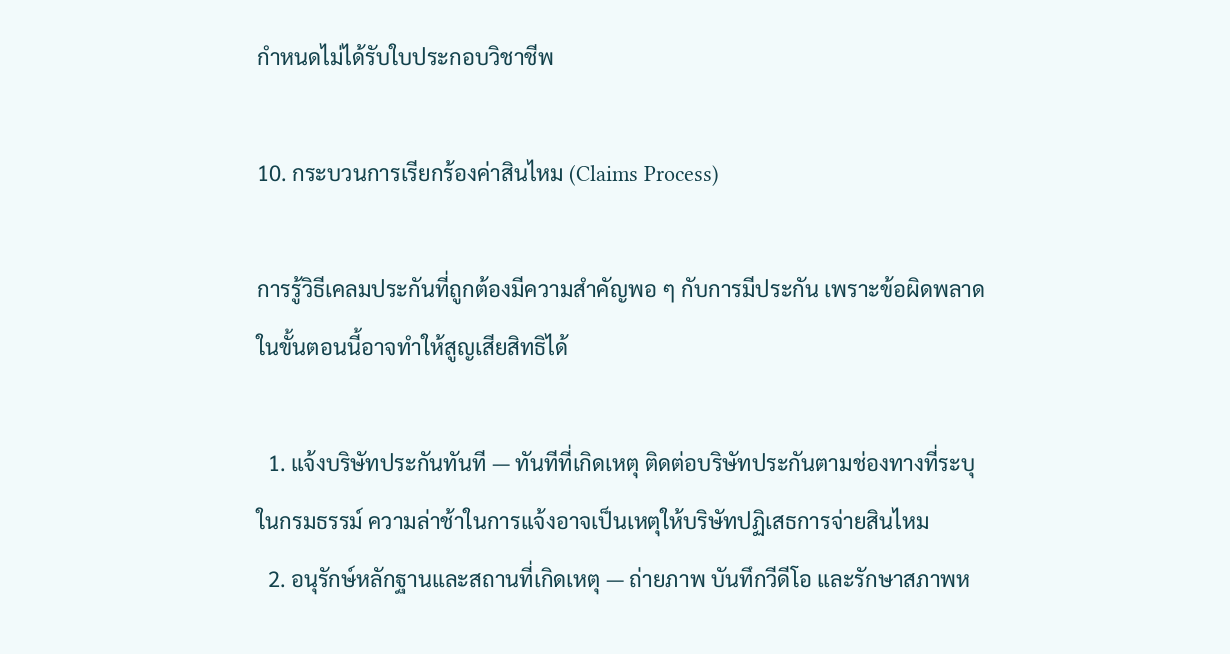กำหนดไม่ได้รับใบประกอบวิชาชีพ

10. กระบวนการเรียกร้องค่าสินไหม (Claims Process)

การรู้วิธีเคลมประกันที่ถูกต้องมีความสำคัญพอ ๆ กับการมีประกัน เพราะข้อผิดพลาดในขั้นตอนนี้อาจทำให้สูญเสียสิทธิได้

  1. แจ้งบริษัทประกันทันที — ทันทีที่เกิดเหตุ ติดต่อบริษัทประกันตามช่องทางที่ระบุในกรมธรรม์ ความล่าช้าในการแจ้งอาจเป็นเหตุให้บริษัทปฏิเสธการจ่ายสินไหม
  2. อนุรักษ์หลักฐานและสถานที่เกิดเหตุ — ถ่ายภาพ บันทึกวีดีโอ และรักษาสภาพห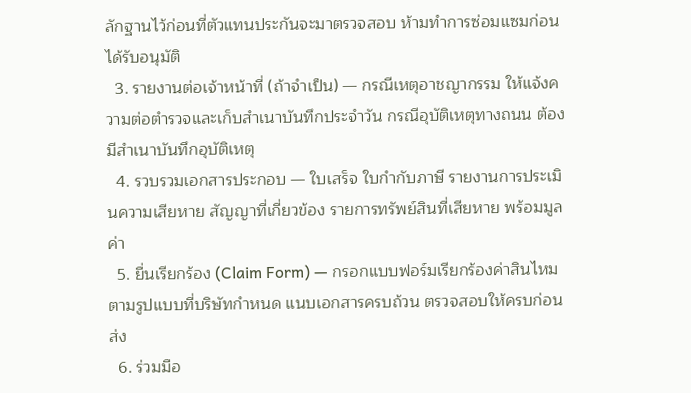ลักฐานไว้ก่อนที่ตัวแทนประกันจะมาตรวจสอบ ห้ามทำการซ่อมแซมก่อนได้รับอนุมัติ
  3. รายงานต่อเจ้าหน้าที่ (ถ้าจำเป็น) — กรณีเหตุอาชญากรรม ให้แจ้งความต่อตำรวจและเก็บสำเนาบันทึกประจำวัน กรณีอุบัติเหตุทางถนน ต้องมีสำเนาบันทึกอุบัติเหตุ
  4. รวบรวมเอกสารประกอบ — ใบเสร็จ ใบกำกับภาษี รายงานการประเมินความเสียหาย สัญญาที่เกี่ยวข้อง รายการทรัพย์สินที่เสียหาย พร้อมมูลค่า
  5. ยื่นเรียกร้อง (Claim Form) — กรอกแบบฟอร์มเรียกร้องค่าสินไหมตามรูปแบบที่บริษัทกำหนด แนบเอกสารครบถ้วน ตรวจสอบให้ครบก่อนส่ง
  6. ร่วมมือ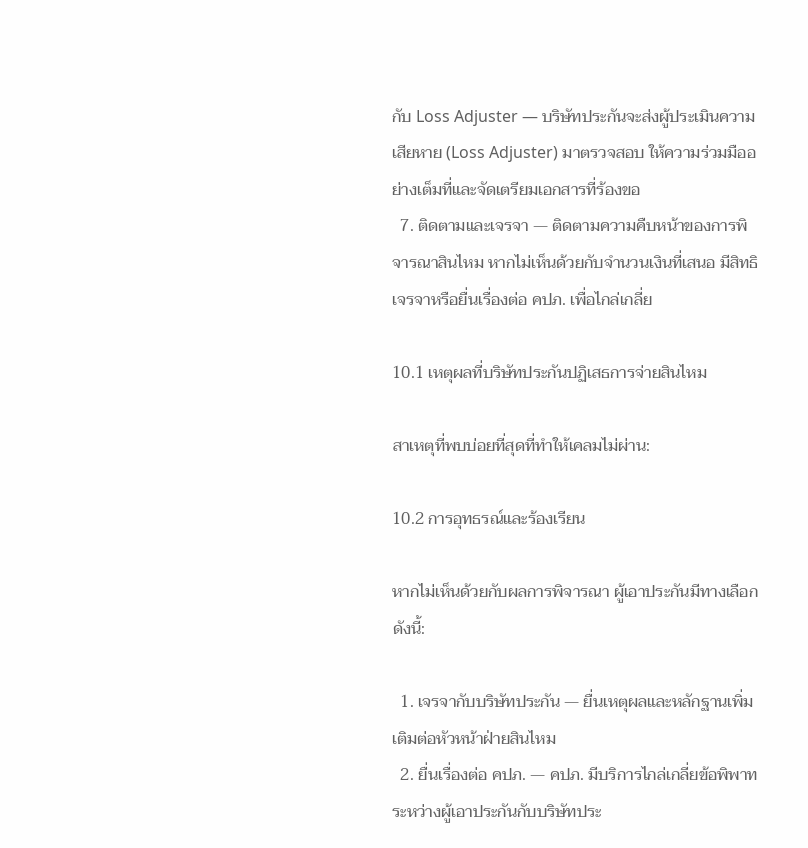กับ Loss Adjuster — บริษัทประกันจะส่งผู้ประเมินความเสียหาย (Loss Adjuster) มาตรวจสอบ ให้ความร่วมมืออย่างเต็มที่และจัดเตรียมเอกสารที่ร้องขอ
  7. ติดตามและเจรจา — ติดตามความคืบหน้าของการพิจารณาสินไหม หากไม่เห็นด้วยกับจำนวนเงินที่เสนอ มีสิทธิเจรจาหรือยื่นเรื่องต่อ คปภ. เพื่อไกล่เกลี่ย

10.1 เหตุผลที่บริษัทประกันปฏิเสธการจ่ายสินไหม

สาเหตุที่พบบ่อยที่สุดที่ทำให้เคลมไม่ผ่าน:

10.2 การอุทธรณ์และร้องเรียน

หากไม่เห็นด้วยกับผลการพิจารณา ผู้เอาประกันมีทางเลือกดังนี้:

  1. เจรจากับบริษัทประกัน — ยื่นเหตุผลและหลักฐานเพิ่มเติมต่อหัวหน้าฝ่ายสินไหม
  2. ยื่นเรื่องต่อ คปภ. — คปภ. มีบริการไกล่เกลี่ยข้อพิพาทระหว่างผู้เอาประกันกับบริษัทประ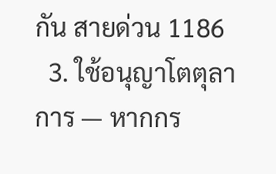กัน สายด่วน 1186
  3. ใช้อนุญาโตตุลาการ — หากกร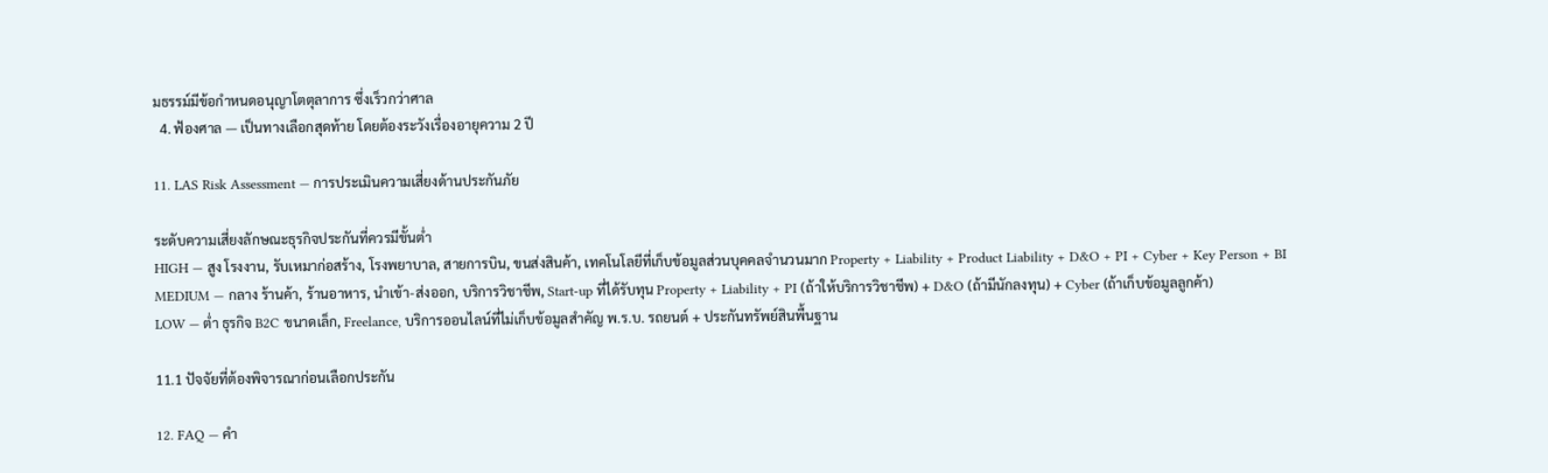มธรรม์มีข้อกำหนดอนุญาโตตุลาการ ซึ่งเร็วกว่าศาล
  4. ฟ้องศาล — เป็นทางเลือกสุดท้าย โดยต้องระวังเรื่องอายุความ 2 ปี

11. LAS Risk Assessment — การประเมินความเสี่ยงด้านประกันภัย

ระดับความเสี่ยงลักษณะธุรกิจประกันที่ควรมีขั้นต่ำ
HIGH — สูง โรงงาน, รับเหมาก่อสร้าง, โรงพยาบาล, สายการบิน, ขนส่งสินค้า, เทคโนโลยีที่เก็บข้อมูลส่วนบุคคลจำนวนมาก Property + Liability + Product Liability + D&O + PI + Cyber + Key Person + BI
MEDIUM — กลาง ร้านค้า, ร้านอาหาร, นำเข้า-ส่งออก, บริการวิชาชีพ, Start-up ที่ได้รับทุน Property + Liability + PI (ถ้าให้บริการวิชาชีพ) + D&O (ถ้ามีนักลงทุน) + Cyber (ถ้าเก็บข้อมูลลูกค้า)
LOW — ต่ำ ธุรกิจ B2C ขนาดเล็ก, Freelance, บริการออนไลน์ที่ไม่เก็บข้อมูลสำคัญ พ.ร.บ. รถยนต์ + ประกันทรัพย์สินพื้นฐาน

11.1 ปัจจัยที่ต้องพิจารณาก่อนเลือกประกัน

12. FAQ — คำ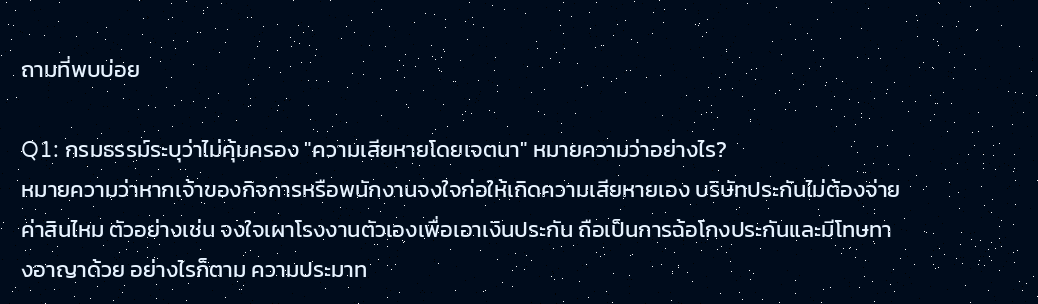ถามที่พบบ่อย

Q1: กรมธรรม์ระบุว่าไม่คุ้มครอง "ความเสียหายโดยเจตนา" หมายความว่าอย่างไร?
หมายความว่าหากเจ้าของกิจการหรือพนักงานจงใจก่อให้เกิดความเสียหายเอง บริษัทประกันไม่ต้องจ่ายค่าสินไหม ตัวอย่างเช่น จงใจเผาโรงงานตัวเองเพื่อเอาเงินประกัน ถือเป็นการฉ้อโกงประกันและมีโทษทางอาญาด้วย อย่างไรก็ตาม ความประมาท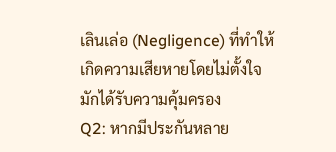เลินเล่อ (Negligence) ที่ทำให้เกิดความเสียหายโดยไม่ตั้งใจ มักได้รับความคุ้มครอง
Q2: หากมีประกันหลาย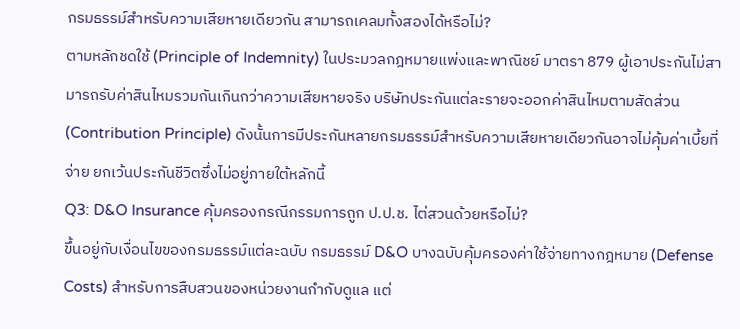กรมธรรม์สำหรับความเสียหายเดียวกัน สามารถเคลมทั้งสองได้หรือไม่?
ตามหลักชดใช้ (Principle of Indemnity) ในประมวลกฎหมายแพ่งและพาณิชย์ มาตรา 879 ผู้เอาประกันไม่สามารถรับค่าสินไหมรวมกันเกินกว่าความเสียหายจริง บริษัทประกันแต่ละรายจะออกค่าสินไหมตามสัดส่วน (Contribution Principle) ดังนั้นการมีประกันหลายกรมธรรม์สำหรับความเสียหายเดียวกันอาจไม่คุ้มค่าเบี้ยที่จ่าย ยกเว้นประกันชีวิตซึ่งไม่อยู่ภายใต้หลักนี้
Q3: D&O Insurance คุ้มครองกรณีกรรมการถูก ป.ป.ช. ไต่สวนด้วยหรือไม่?
ขึ้นอยู่กับเงื่อนไขของกรมธรรม์แต่ละฉบับ กรมธรรม์ D&O บางฉบับคุ้มครองค่าใช้จ่ายทางกฎหมาย (Defense Costs) สำหรับการสืบสวนของหน่วยงานกำกับดูแล แต่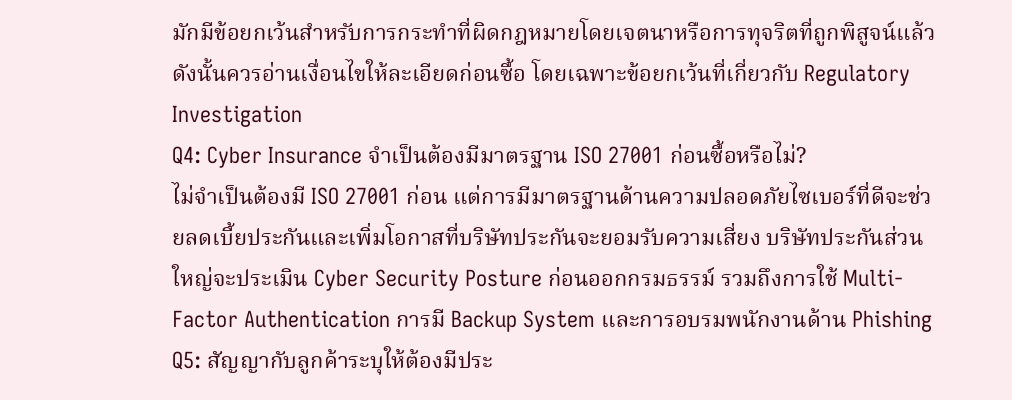มักมีข้อยกเว้นสำหรับการกระทำที่ผิดกฎหมายโดยเจตนาหรือการทุจริตที่ถูกพิสูจน์แล้ว ดังนั้นควรอ่านเงื่อนไขให้ละเอียดก่อนซื้อ โดยเฉพาะข้อยกเว้นที่เกี่ยวกับ Regulatory Investigation
Q4: Cyber Insurance จำเป็นต้องมีมาตรฐาน ISO 27001 ก่อนซื้อหรือไม่?
ไม่จำเป็นต้องมี ISO 27001 ก่อน แต่การมีมาตรฐานด้านความปลอดภัยไซเบอร์ที่ดีจะช่วยลดเบี้ยประกันและเพิ่มโอกาสที่บริษัทประกันจะยอมรับความเสี่ยง บริษัทประกันส่วนใหญ่จะประเมิน Cyber Security Posture ก่อนออกกรมธรรม์ รวมถึงการใช้ Multi-Factor Authentication การมี Backup System และการอบรมพนักงานด้าน Phishing
Q5: สัญญากับลูกค้าระบุให้ต้องมีประ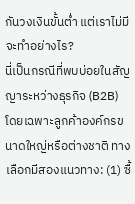กันวงเงินขั้นต่ำ แต่เราไม่มี จะทำอย่างไร?
นี่เป็นกรณีที่พบบ่อยในสัญญาระหว่างธุรกิจ (B2B) โดยเฉพาะลูกค้าองค์กรขนาดใหญ่หรือต่างชาติ ทางเลือกมีสองแนวทาง: (1) ซื้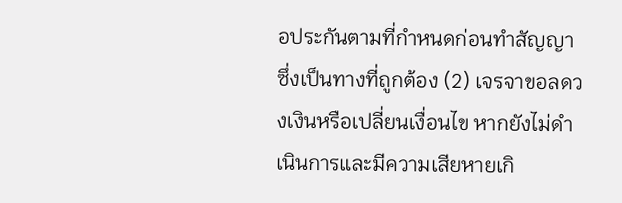อประกันตามที่กำหนดก่อนทำสัญญา ซึ่งเป็นทางที่ถูกต้อง (2) เจรจาขอลดวงเงินหรือเปลี่ยนเงื่อนไข หากยังไม่ดำเนินการและมีความเสียหายเกิ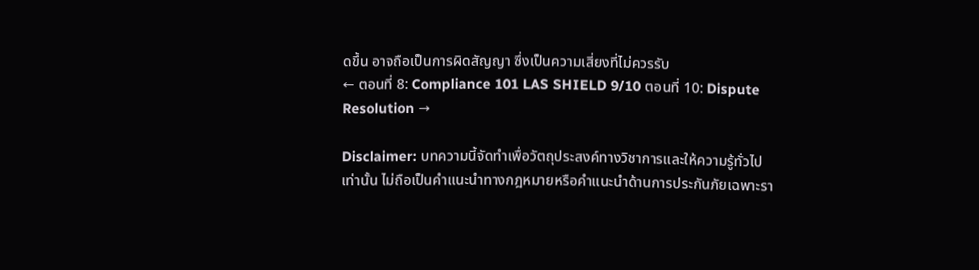ดขึ้น อาจถือเป็นการผิดสัญญา ซึ่งเป็นความเสี่ยงที่ไม่ควรรับ
← ตอนที่ 8: Compliance 101 LAS SHIELD 9/10 ตอนที่ 10: Dispute Resolution →

Disclaimer: บทความนี้จัดทำเพื่อวัตถุประสงค์ทางวิชาการและให้ความรู้ทั่วไปเท่านั้น ไม่ถือเป็นคำแนะนำทางกฎหมายหรือคำแนะนำด้านการประกันภัยเฉพาะรา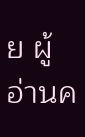ย ผู้อ่านค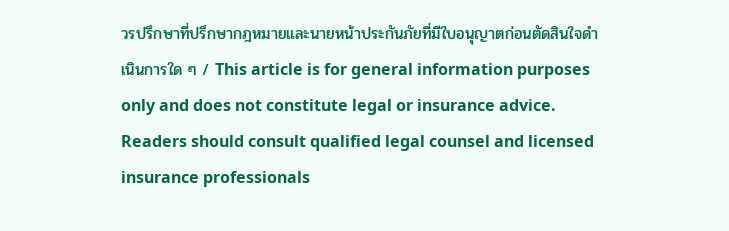วรปรึกษาที่ปรึกษากฎหมายและนายหน้าประกันภัยที่มีใบอนุญาตก่อนตัดสินใจดำเนินการใด ๆ / This article is for general information purposes only and does not constitute legal or insurance advice. Readers should consult qualified legal counsel and licensed insurance professionals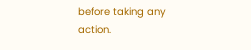before taking any action.